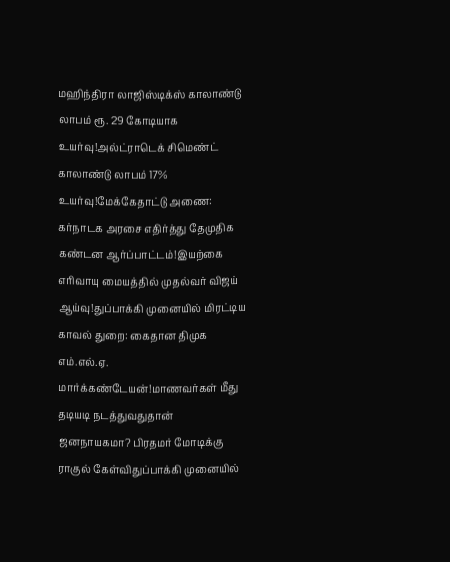மஹிந்திரா லாஜிஸ்டிக்ஸ் காலாண்டு லாபம் ரூ. 29 கோடியாக உயர்வு!அல்ட்ராடெக் சிமெண்ட் காலாண்டு லாபம் 17% உயர்வு!மேக்கேதாட்டு அணை: கர்நாடக அரசை எதிர்த்து தேமுதிக கண்டன ஆர்ப்பாட்டம்!இயற்கை எரிவாயு மையத்தில் முதல்வர் விஜய் ஆய்வு!துப்பாக்கி முனையில் மிரட்டிய காவல் துறை: கைதான திமுக எம்.எல்.ஏ. மார்க்கண்டேயன்!மாணவர்கள் மீது தடியடி நடத்துவதுதான் ஜனநாயகமா? பிரதமர் மோடிக்கு ராகுல் கேள்விதுப்பாக்கி முனையில்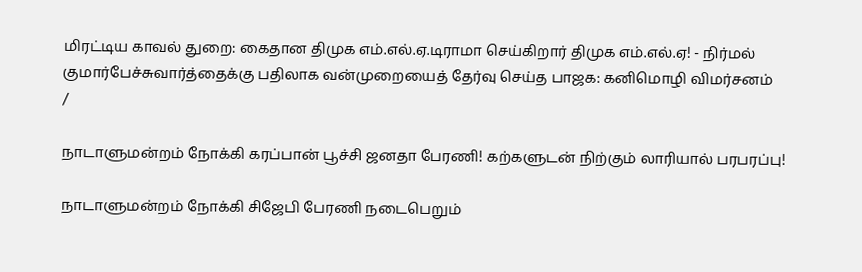மிரட்டிய காவல் துறை: கைதான திமுக எம்.எல்.ஏ.டிராமா செய்கிறார் திமுக எம்.எல்.ஏ! - நிர்மல் குமார்பேச்சுவார்த்தைக்கு பதிலாக வன்முறையைத் தேர்வு செய்த பாஜக: கனிமொழி விமர்சனம்
/

நாடாளுமன்றம் நோக்கி கரப்பான் பூச்சி ஜனதா பேரணி! கற்களுடன் நிற்கும் லாரியால் பரபரப்பு!

நாடாளுமன்றம் நோக்கி சிஜேபி பேரணி நடைபெறும்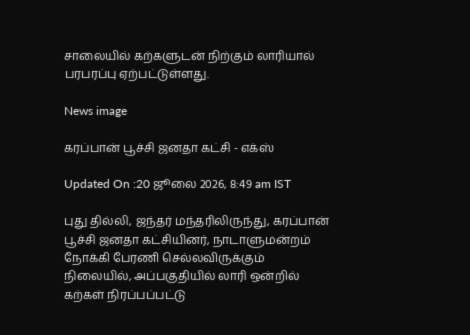சாலையில் கற்களுடன் நிற்கும் லாரியால் பரபரப்பு ஏற்பட்டுள்ளது.

News image

கரப்பான் பூச்சி ஜனதா கட்சி - எக்ஸ்

Updated On :20 ஜூலை 2026, 8:49 am IST

புது தில்லி, ஜந்தர் மந்தரிலிருந்து, கரப்பான் பூச்சி ஜனதா கட்சியினர், நாடாளுமன்றம் நோக்கி பேரணி செல்லவிருக்கும் நிலையில், அப்பகுதியில் லாரி ஒன்றில் கற்கள் நிரப்பப்பட்டு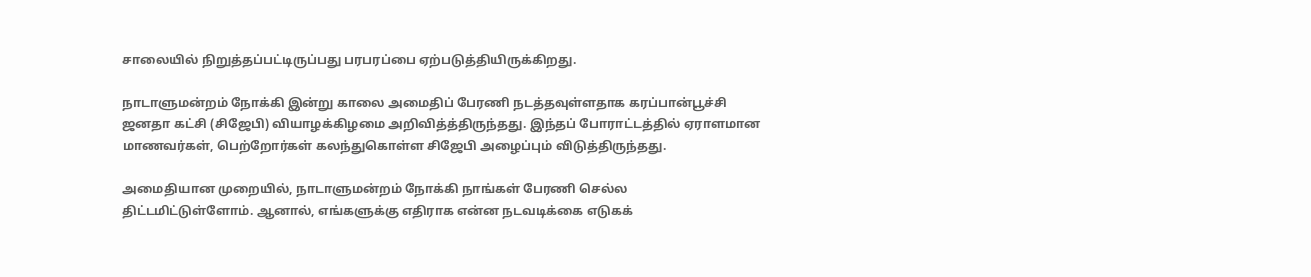சாலையில் நிறுத்தப்பட்டிருப்பது பரபரப்பை ஏற்படுத்தியிருக்கிறது.

நாடாளுமன்றம் நோக்கி இன்று காலை அமைதிப் பேரணி நடத்தவுள்ளதாக கரப்பான்பூச்சி ஜனதா கட்சி (சிஜேபி) வியாழக்கிழமை அறிவித்த்திருந்தது. இந்தப் போராட்டத்தில் ஏராளமான மாணவர்கள், பெற்றோர்கள் கலந்துகொள்ள சிஜேபி அழைப்பும் விடுத்திருந்தது.

அமைதியான முறையில், நாடாளுமன்றம் நோக்கி நாங்கள் பேரணி செல்ல திட்டமிட்டுள்ளோம். ஆனால், எங்களுக்கு எதிராக என்ன நடவடிக்கை எடுகக்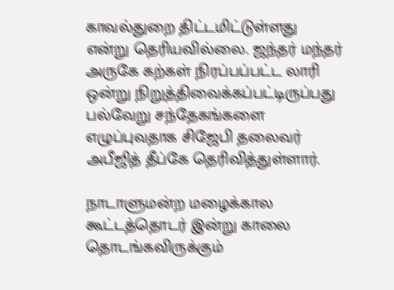காவல்துறை திட்டமிட்டுள்ளது என்று தெரியவில்லை. ஜந்தர் மந்தர் அருகே கற்கள் நிரப்பப்பட்ட லாரி ஒன்று நிறுத்திவைக்கப்பட்டிருப்பது பல்வேறு சந்தேகங்களை எழுப்புவதாக சிஜேபி தலைவர் அபீஜித் தீப்கே தெரிவித்துள்ளார்.

நாடாளுமன்ற மழைக்கால கூட்டத்தொடர் இன்று காலை தொடங்கவிருக்கும்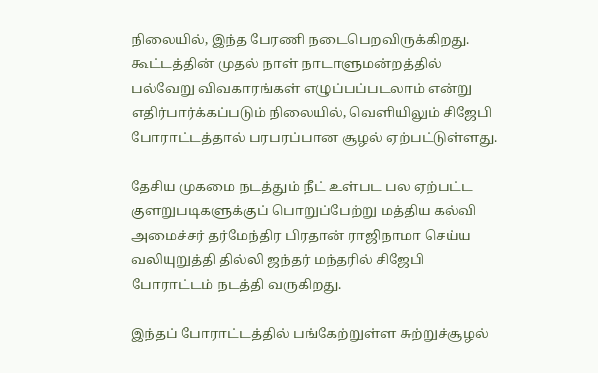நிலையில், இந்த பேரணி நடைபெறவிருக்கிறது. கூட்டத்தின் முதல் நாள் நாடாளுமன்றத்தில் பல்வேறு விவகாரங்கள் எழுப்பப்படலாம் என்று எதிர்பார்க்கப்படும் நிலையில், வெளியிலும் சிஜேபி போராட்டத்தால் பரபரப்பான சூழல் ஏற்பட்டுள்ளது.

தேசிய முகமை நடத்தும் நீட் உள்பட பல ஏற்பட்ட குளறுபடிகளுக்குப் பொறுப்பேற்று மத்திய கல்வி அமைச்சர் தர்மேந்திர பிரதான் ராஜிநாமா செய்ய வலியுறுத்தி தில்லி ஜந்தர் மந்தரில் சிஜேபி போராட்டம் நடத்தி வருகிறது.

இந்தப் போராட்டத்தில் பங்கேற்றுள்ள சுற்றுச்சூழல்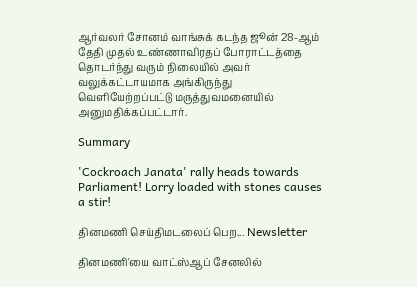ஆர்வலர் சோனம் வாங்சுக் கடந்த ஜூன் 28-ஆம் தேதி முதல் உண்ணாவிரதப் போராட்டத்தை தொடர்ந்து வரும் நிலையில் அவர் வலுக்கட்டாயமாக அங்கிருந்து வெளியேற்றப்பட்டு மருத்துவமனையில் அனுமதிக்கப்பட்டார்.

Summary

'Cockroach Janata' rally heads towards Parliament! Lorry loaded with stones causes a stir!

தினமணி செய்திமடலைப் பெற... Newsletter

தினமணி'யை வாட்ஸ்ஆப் சேனலில்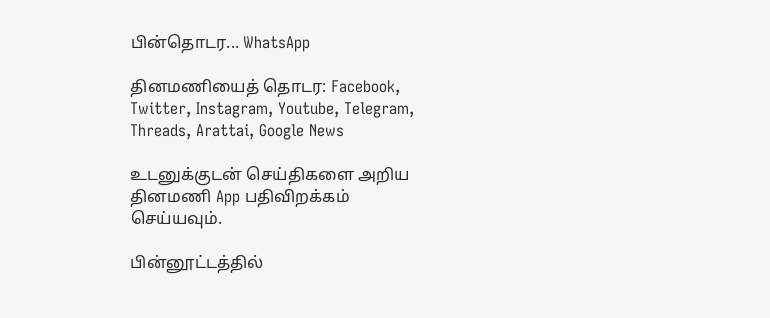பின்தொடர... WhatsApp

தினமணியைத் தொடர: Facebook, Twitter, Instagram, Youtube, Telegram, Threads, Arattai, Google News

உடனுக்குடன் செய்திகளை அறிய தினமணி App பதிவிறக்கம் செய்யவும்.

பின்னூட்டத்தில்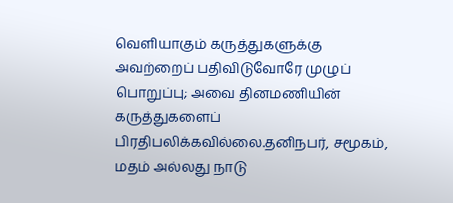வெளியாகும் கருத்துகளுக்கு அவற்றைப் பதிவிடுவோரே முழுப் பொறுப்பு; அவை தினமணியின் கருத்துகளைப் பிரதிபலிக்கவில்லை.தனிநபர், சமூகம், மதம் அல்லது நாடு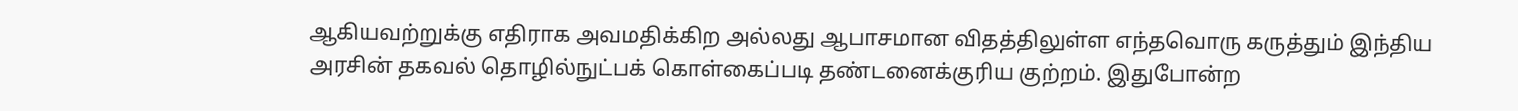ஆகியவற்றுக்கு எதிராக அவமதிக்கிற அல்லது ஆபாசமான விதத்திலுள்ள எந்தவொரு கருத்தும் இந்திய அரசின் தகவல் தொழில்நுட்பக் கொள்கைப்படி தண்டனைக்குரிய குற்றம். இதுபோன்ற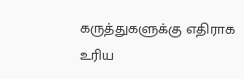கருத்துகளுக்கு எதிராக உரிய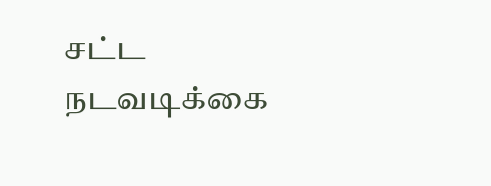சட்ட நடவடிக்கை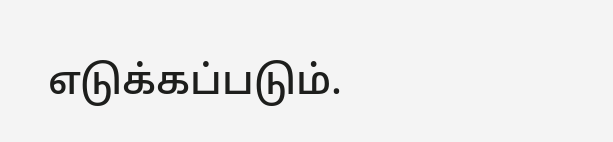எடுக்கப்படும்.